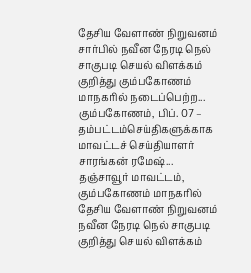தேசிய வேளாண் நிறுவனம் சார்பில் நவீன நேரடி நெல் சாகுபடி செயல் விளக்கம் குறித்து கும்பகோணம் மாநகரில் நடைப்பெற்ற...
கும்பகோணம், பிப். 07 –
தம்பட்டம்செய்திகளுக்காக மாவட்டச் செய்தியாளர் சாரங்கன் ரமேஷ்...
தஞ்சாவூர் மாவட்டம், கும்பகோணம் மாநகரில் தேசிய வேளாண் நிறுவனம் நவீன நேரடி நெல் சாகுபடி குறித்து செயல் விளக்கம்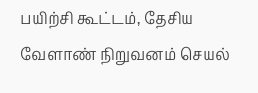பயிற்சி கூட்டம், தேசிய வேளாண் நிறுவனம் செயல்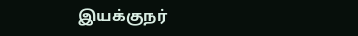இயக்குநர்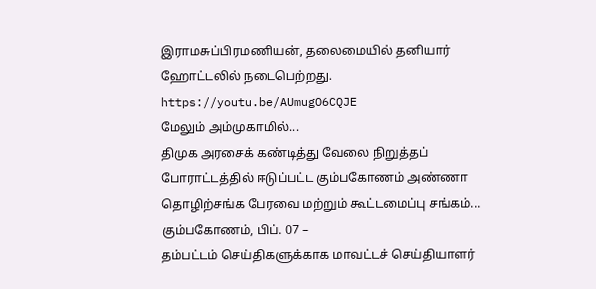இராமசுப்பிரமணியன், தலைமையில் தனியார் ஹோட்டலில் நடைபெற்றது.
https://youtu.be/AUmugO6CQJE
மேலும் அம்முகாமில்...
திமுக அரசைக் கண்டித்து வேலை நிறுத்தப் போராட்டத்தில் ஈடுப்பட்ட கும்பகோணம் அண்ணா தொழிற்சங்க பேரவை மற்றும் கூட்டமைப்பு சங்கம்...
கும்பகோணம், பிப். 07 –
தம்பட்டம் செய்திகளுக்காக மாவட்டச் செய்தியாளர்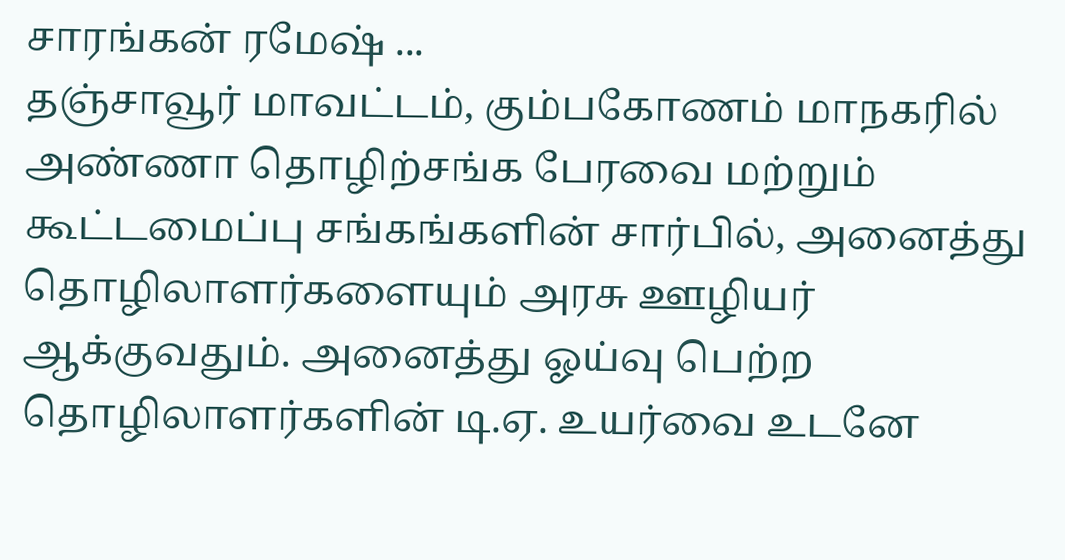சாரங்கன் ரமேஷ் ...
தஞ்சாவூர் மாவட்டம், கும்பகோணம் மாநகரில் அண்ணா தொழிற்சங்க பேரவை மற்றும் கூட்டமைப்பு சங்கங்களின் சார்பில், அனைத்து தொழிலாளர்களையும் அரசு ஊழியர் ஆக்குவதும். அனைத்து ஓய்வு பெற்ற தொழிலாளர்களின் டி.ஏ. உயர்வை உடனே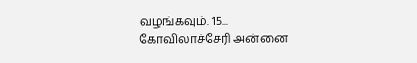வழங்கவும். 15...
கோவிலாச்சேரி அன்னை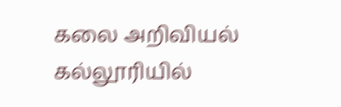கலை அறிவியல் கல்லூரியில்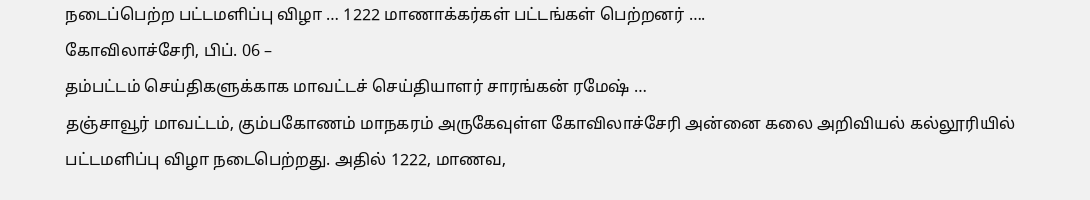நடைப்பெற்ற பட்டமளிப்பு விழா … 1222 மாணாக்கர்கள் பட்டங்கள் பெற்றனர் ….
கோவிலாச்சேரி, பிப். 06 –
தம்பட்டம் செய்திகளுக்காக மாவட்டச் செய்தியாளர் சாரங்கன் ரமேஷ் …
தஞ்சாவூர் மாவட்டம், கும்பகோணம் மாநகரம் அருகேவுள்ள கோவிலாச்சேரி அன்னை கலை அறிவியல் கல்லூரியில் பட்டமளிப்பு விழா நடைபெற்றது. அதில் 1222, மாணவ,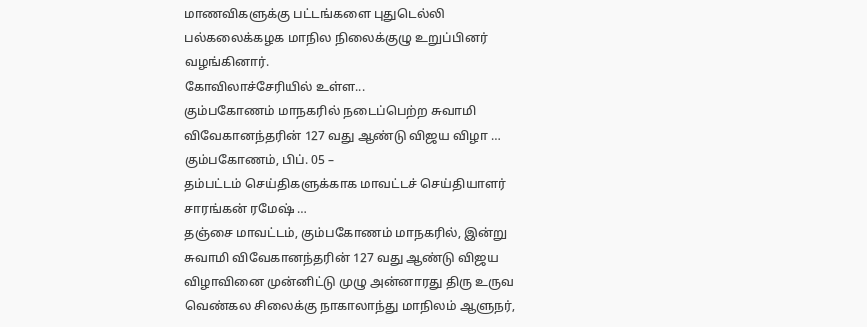மாணவிகளுக்கு பட்டங்களை புதுடெல்லி பல்கலைக்கழக மாநில நிலைக்குழு உறுப்பினர் வழங்கினார்.
கோவிலாச்சேரியில் உள்ள...
கும்பகோணம் மாநகரில் நடைப்பெற்ற சுவாமி விவேகானந்தரின் 127 வது ஆண்டு விஜய விழா …
கும்பகோணம், பிப். 05 –
தம்பட்டம் செய்திகளுக்காக மாவட்டச் செய்தியாளர் சாரங்கன் ரமேஷ் …
தஞ்சை மாவட்டம், கும்பகோணம் மாநகரில், இன்று சுவாமி விவேகானந்தரின் 127 வது ஆண்டு விஜய விழாவினை முன்னிட்டு முழு அன்னாரது திரு உருவ வெண்கல சிலைக்கு நாகாலாந்து மாநிலம் ஆளுநர்,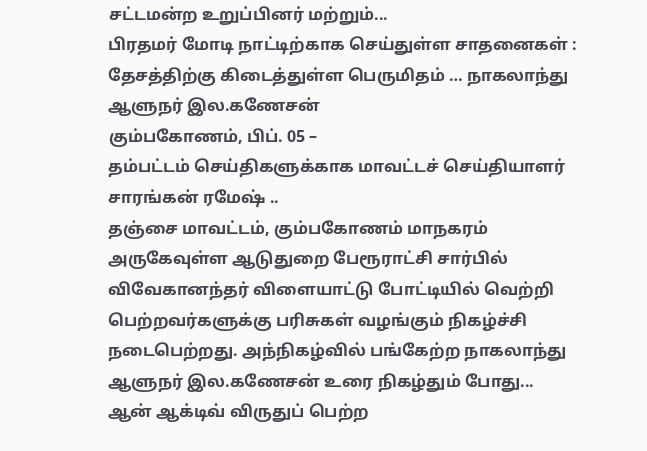சட்டமன்ற உறுப்பினர் மற்றும்...
பிரதமர் மோடி நாட்டிற்காக செய்துள்ள சாதனைகள் : தேசத்திற்கு கிடைத்துள்ள பெருமிதம் … நாகலாந்து ஆளுநர் இல.கணேசன்
கும்பகோணம், பிப். 05 –
தம்பட்டம் செய்திகளுக்காக மாவட்டச் செய்தியாளர் சாரங்கன் ரமேஷ் ..
தஞ்சை மாவட்டம், கும்பகோணம் மாநகரம் அருகேவுள்ள ஆடுதுறை பேரூராட்சி சார்பில் விவேகானந்தர் விளையாட்டு போட்டியில் வெற்றி பெற்றவர்களுக்கு பரிசுகள் வழங்கும் நிகழ்ச்சி நடைபெற்றது. அந்நிகழ்வில் பங்கேற்ற நாகலாந்து ஆளுநர் இல.கணேசன் உரை நிகழ்தும் போது...
ஆன் ஆக்டிவ் விருதுப் பெற்ற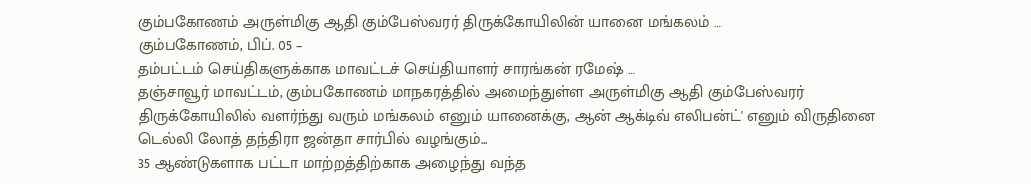கும்பகோணம் அருள்மிகு ஆதி கும்பேஸ்வரர் திருக்கோயிலின் யானை மங்கலம் …
கும்பகோணம், பிப். 05 –
தம்பட்டம் செய்திகளுக்காக மாவட்டச் செய்தியாளர் சாரங்கன் ரமேஷ் …
தஞ்சாவூர் மாவட்டம், கும்பகோணம் மாநகரத்தில் அமைந்துள்ள அருள்மிகு ஆதி கும்பேஸ்வரர் திருக்கோயிலில் வளர்ந்து வரும் மங்கலம் எனும் யானைக்கு, ஆன் ஆக்டிவ் எலிபன்ட்' எனும் விருதினை டெல்லி லோத் தந்திரா ஜன்தா சார்பில் வழங்கும்...
35 ஆண்டுகளாக பட்டா மாற்றத்திற்காக அழைந்து வந்த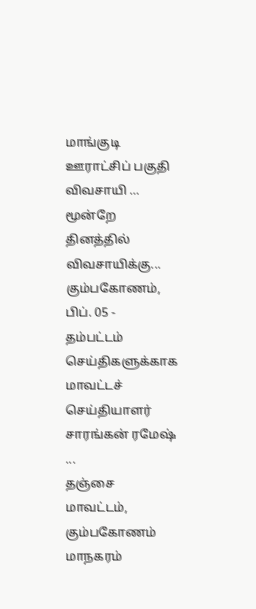மாங்குடி ஊராட்சிப் பகுதி விவசாயி … மூன்றே தினத்தில் விவசாயிக்கு...
கும்பகோணம், பிப். 05 -
தம்பட்டம் செய்திகளுக்காக மாவட்டச் செய்தியாளர் சாரங்கன் ரமேஷ் ...
தஞ்சை மாவட்டம், கும்பகோணம் மாநகரம்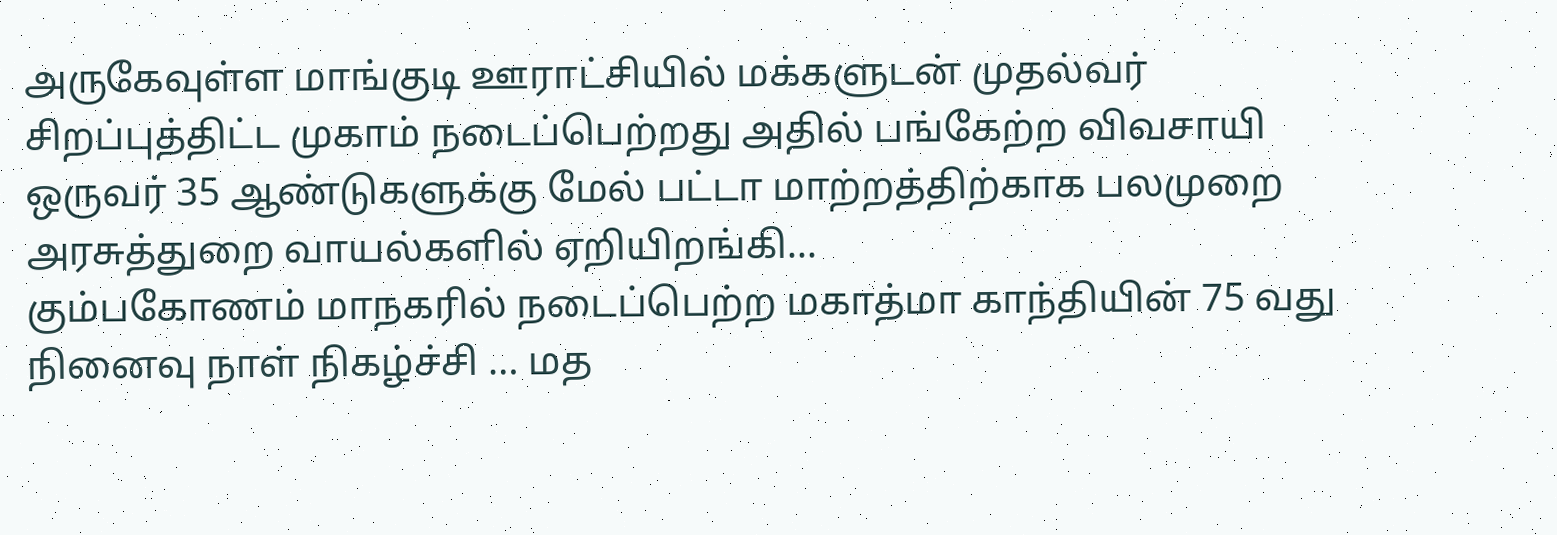அருகேவுள்ள மாங்குடி ஊராட்சியில் மக்களுடன் முதல்வர் சிறப்புத்திட்ட முகாம் நடைப்பெற்றது அதில் பங்கேற்ற விவசாயி ஒருவர் 35 ஆண்டுகளுக்கு மேல் பட்டா மாற்றத்திற்காக பலமுறை அரசுத்துறை வாயல்களில் ஏறியிறங்கி...
கும்பகோணம் மாநகரில் நடைப்பெற்ற மகாத்மா காந்தியின் 75 வது நினைவு நாள் நிகழ்ச்சி … மத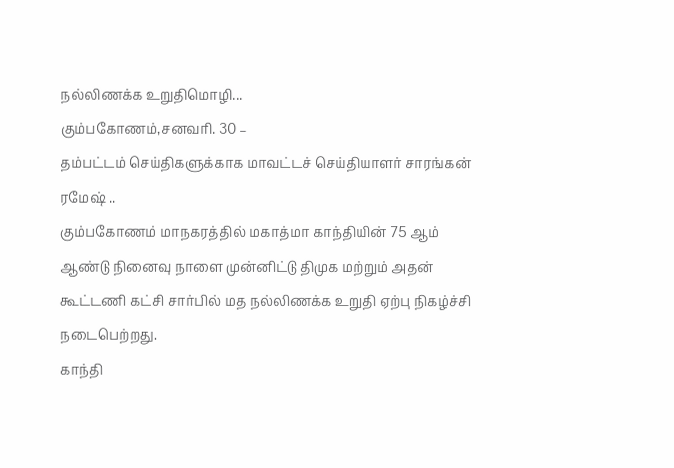நல்லிணக்க உறுதிமொழி...
கும்பகோணம்,சனவரி. 30 –
தம்பட்டம் செய்திகளுக்காக மாவட்டச் செய்தியாளர் சாரங்கன் ரமேஷ் ..
கும்பகோணம் மாநகரத்தில் மகாத்மா காந்தியின் 75 ஆம் ஆண்டு நினைவு நாளை முன்னிட்டு திமுக மற்றும் அதன் கூட்டணி கட்சி சார்பில் மத நல்லிணக்க உறுதி ஏற்பு நிகழ்ச்சி நடைபெற்றது.
காந்தி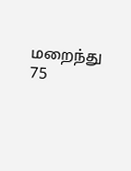மறைந்து 75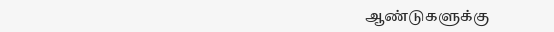ஆண்டுகளுக்கு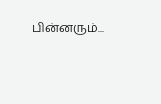பின்னரும்...